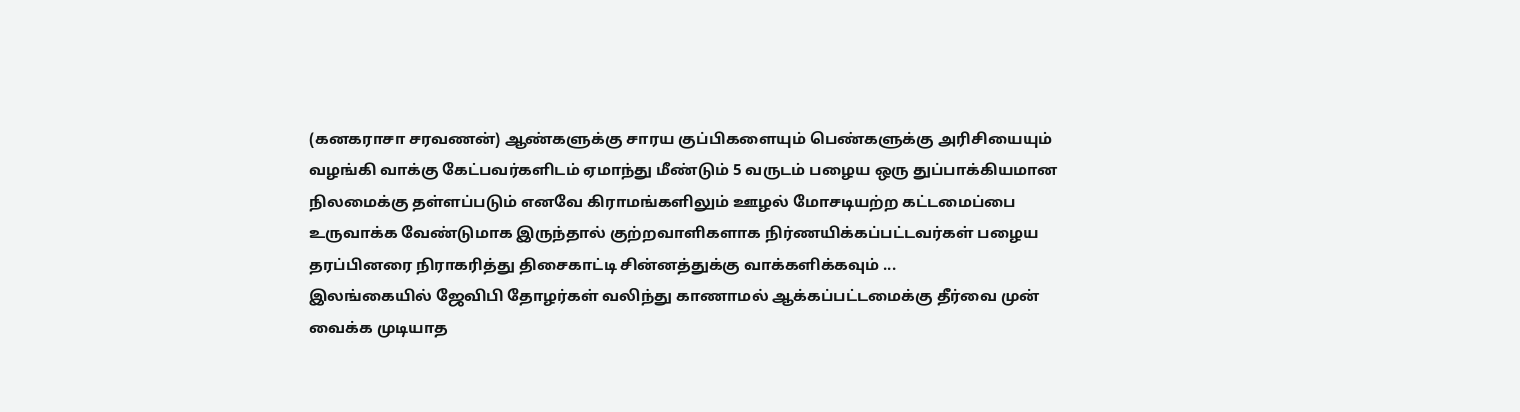(கனகராசா சரவணன்) ஆண்களுக்கு சாரய குப்பிகளையும் பெண்களுக்கு அரிசியையும் வழங்கி வாக்கு கேட்பவர்களிடம் ஏமாந்து மீண்டும் 5 வருடம் பழைய ஒரு துப்பாக்கியமான நிலமைக்கு தள்ளப்படும் எனவே கிராமங்களிலும் ஊழல் மோசடியற்ற கட்டமைப்பை உருவாக்க வேண்டுமாக இருந்தால் குற்றவாளிகளாக நிர்ணயிக்கப்பட்டவர்கள் பழைய தரப்பினரை நிராகரித்து திசைகாட்டி சின்னத்துக்கு வாக்களிக்கவும் ...
இலங்கையில் ஜேவிபி தோழர்கள் வலிந்து காணாமல் ஆக்கப்பட்டமைக்கு தீர்வை முன் வைக்க முடியாத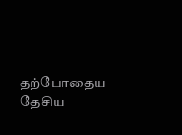தற்போதைய தேசிய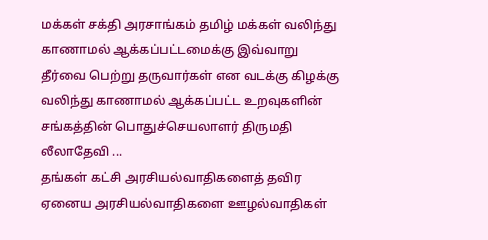மக்கள் சக்தி அரசாங்கம் தமிழ் மக்கள் வலிந்து காணாமல் ஆக்கப்பட்டமைக்கு இவ்வாறு தீர்வை பெற்று தருவார்கள் என வடக்கு கிழக்கு வலிந்து காணாமல் ஆக்கப்பட்ட உறவுகளின் சங்கத்தின் பொதுச்செயலாளர் திருமதி லீலாதேவி ...
தங்கள் கட்சி அரசியல்வாதிகளைத் தவிர ஏனைய அரசியல்வாதிகளை ஊழல்வாதிகள்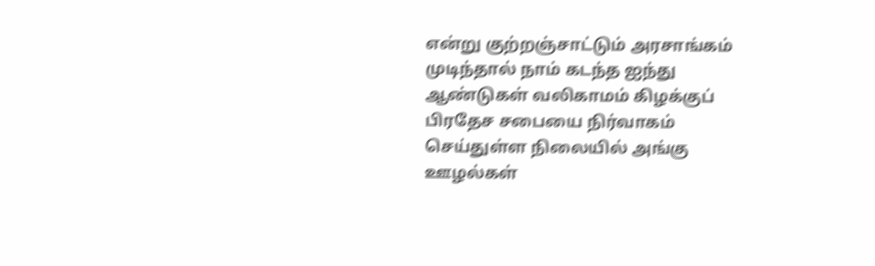என்று குற்றஞ்சாட்டும் அரசாங்கம் முடிந்தால் நாம் கடந்த ஐந்து ஆண்டுகள் வலிகாமம் கிழக்குப் பிரதேச சபையை நிர்வாகம் செய்துள்ள நிலையில் அங்கு ஊழல்கள்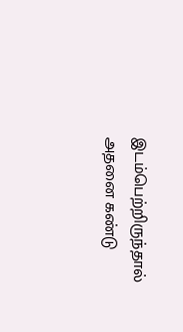இடம்பெற்றிருந்தால் அதனை கண்டு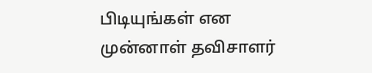பிடியுங்கள் என முன்னாள் தவிசாளர்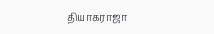தியாகராஜா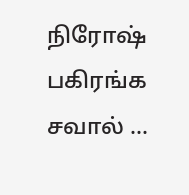நிரோஷ் பகிரங்க சவால் ...